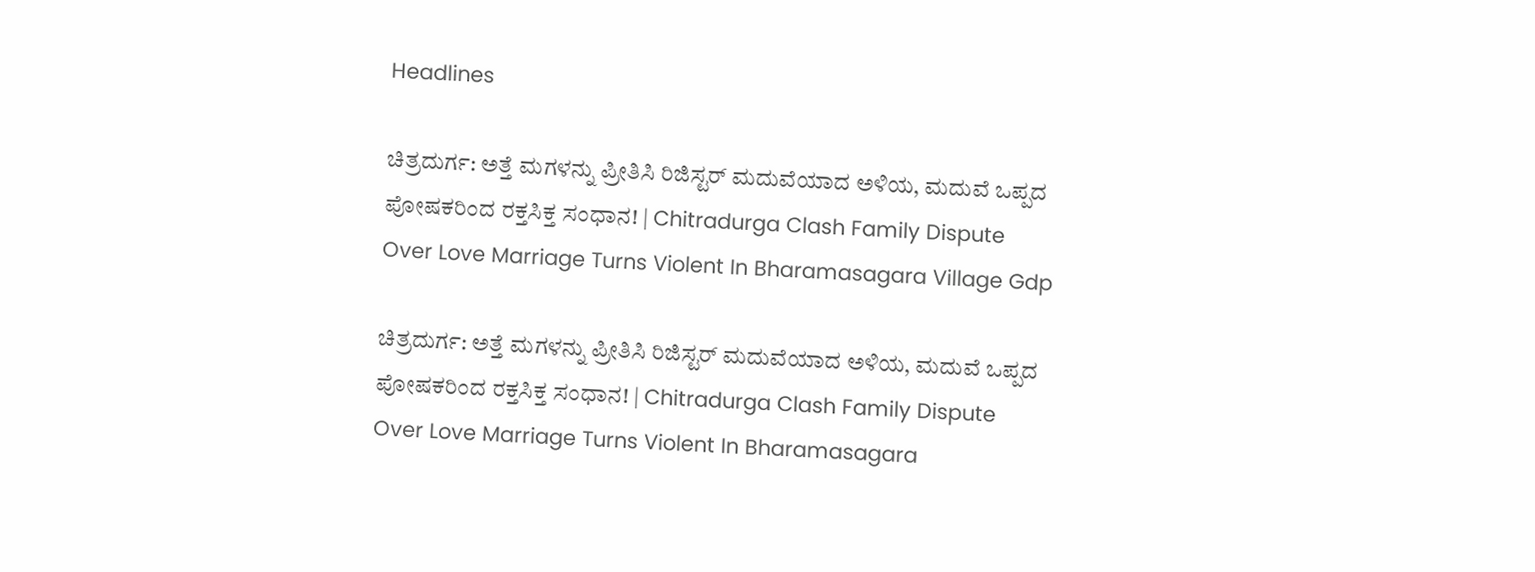Headlines

ಚಿತ್ರದುರ್ಗ: ಅತ್ತೆ ಮಗಳನ್ನು ಪ್ರೀತಿಸಿ ರಿಜಿಸ್ಟರ್ ಮದುವೆಯಾದ ಅಳಿಯ, ಮದುವೆ ಒಪ್ಪದ ಪೋಷಕರಿಂದ ರಕ್ತಸಿಕ್ತ ಸಂಧಾನ! | Chitradurga Clash Family Dispute Over Love Marriage Turns Violent In Bharamasagara Village Gdp

ಚಿತ್ರದುರ್ಗ: ಅತ್ತೆ ಮಗಳನ್ನು ಪ್ರೀತಿಸಿ ರಿಜಿಸ್ಟರ್ ಮದುವೆಯಾದ ಅಳಿಯ, ಮದುವೆ ಒಪ್ಪದ ಪೋಷಕರಿಂದ ರಕ್ತಸಿಕ್ತ ಸಂಧಾನ! | Chitradurga Clash Family Dispute Over Love Marriage Turns Violent In Bharamasagara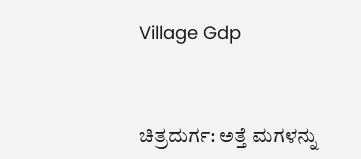Village Gdp



ಚಿತ್ರದುರ್ಗ: ಅತ್ತೆ ಮಗಳನ್ನು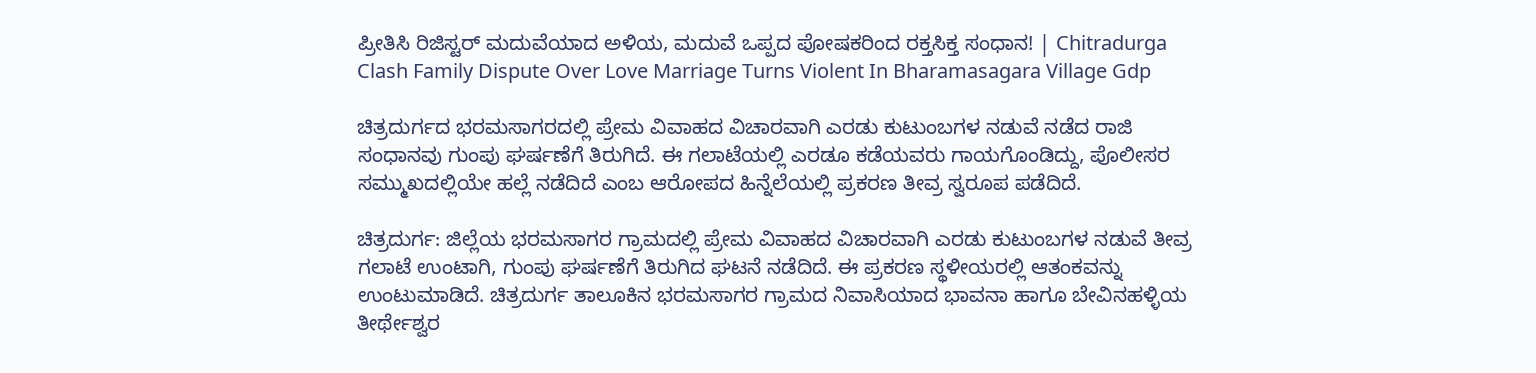ಪ್ರೀತಿಸಿ ರಿಜಿಸ್ಟರ್ ಮದುವೆಯಾದ ಅಳಿಯ, ಮದುವೆ ಒಪ್ಪದ ಪೋಷಕರಿಂದ ರಕ್ತಸಿಕ್ತ ಸಂಧಾನ! | Chitradurga Clash Family Dispute Over Love Marriage Turns Violent In Bharamasagara Village Gdp

ಚಿತ್ರದುರ್ಗದ ಭರಮಸಾಗರದಲ್ಲಿ ಪ್ರೇಮ ವಿವಾಹದ ವಿಚಾರವಾಗಿ ಎರಡು ಕುಟುಂಬಗಳ ನಡುವೆ ನಡೆದ ರಾಜಿ ಸಂಧಾನವು ಗುಂಪು ಘರ್ಷಣೆಗೆ ತಿರುಗಿದೆ. ಈ ಗಲಾಟೆಯಲ್ಲಿ ಎರಡೂ ಕಡೆಯವರು ಗಾಯಗೊಂಡಿದ್ದು, ಪೊಲೀಸರ ಸಮ್ಮುಖದಲ್ಲಿಯೇ ಹಲ್ಲೆ ನಡೆದಿದೆ ಎಂಬ ಆರೋಪದ ಹಿನ್ನೆಲೆಯಲ್ಲಿ ಪ್ರಕರಣ ತೀವ್ರ ಸ್ವರೂಪ ಪಡೆದಿದೆ.

ಚಿತ್ರದುರ್ಗ: ಜಿಲ್ಲೆಯ ಭರಮಸಾಗರ ಗ್ರಾಮದಲ್ಲಿ ಪ್ರೇಮ ವಿವಾಹದ ವಿಚಾರವಾಗಿ ಎರಡು ಕುಟುಂಬಗಳ ನಡುವೆ ತೀವ್ರ ಗಲಾಟೆ ಉಂಟಾಗಿ, ಗುಂಪು ಘರ್ಷಣೆಗೆ ತಿರುಗಿದ ಘಟನೆ ನಡೆದಿದೆ. ಈ ಪ್ರಕರಣ ಸ್ಥಳೀಯರಲ್ಲಿ ಆತಂಕವನ್ನು ಉಂಟುಮಾಡಿದೆ. ಚಿತ್ರದುರ್ಗ ತಾಲೂಕಿನ ಭರಮಸಾಗರ ಗ್ರಾಮದ ನಿವಾಸಿಯಾದ ಭಾವನಾ ಹಾಗೂ ಬೇವಿನಹಳ್ಳಿಯ ತೀರ್ಥೇಶ್ವರ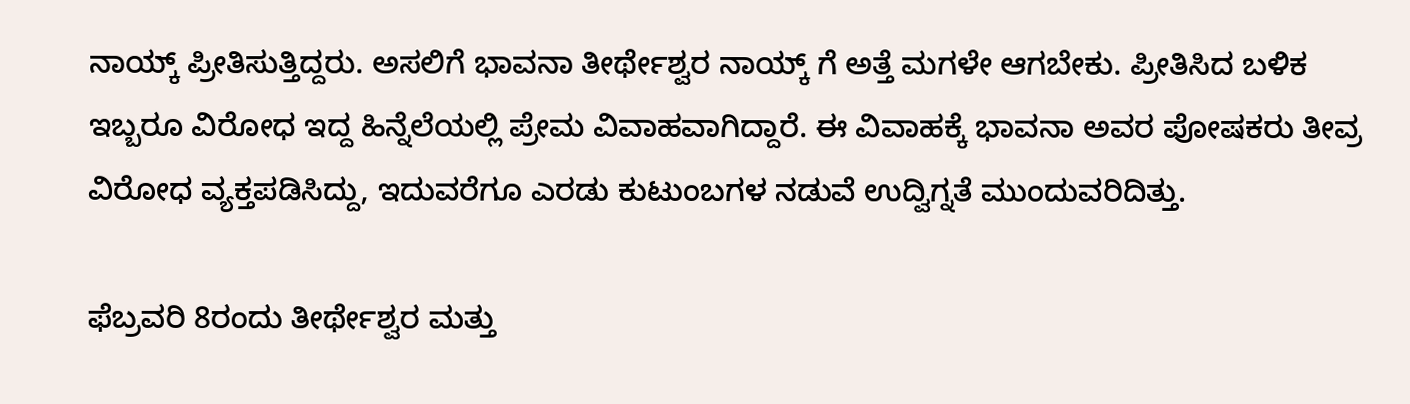ನಾಯ್ಕ್ ಪ್ರೀತಿಸುತ್ತಿದ್ದರು. ಅಸಲಿಗೆ ಭಾವನಾ ತೀರ್ಥೇಶ್ವರ ನಾಯ್ಕ್ ಗೆ ಅತ್ತೆ ಮಗಳೇ ಆಗಬೇಕು. ಪ್ರೀತಿಸಿದ ಬಳಿಕ ಇಬ್ಬರೂ ವಿರೋಧ ಇದ್ದ ಹಿನ್ನೆಲೆಯಲ್ಲಿ ಪ್ರೇಮ ವಿವಾಹವಾಗಿದ್ದಾರೆ. ಈ ವಿವಾಹಕ್ಕೆ ಭಾವನಾ ಅವರ ಪೋಷಕರು ತೀವ್ರ ವಿರೋಧ ವ್ಯಕ್ತಪಡಿಸಿದ್ದು, ಇದುವರೆಗೂ ಎರಡು ಕುಟುಂಬಗಳ ನಡುವೆ ಉದ್ವಿಗ್ನತೆ ಮುಂದುವರಿದಿತ್ತು.

ಫೆಬ್ರವರಿ 8ರಂದು ತೀರ್ಥೇಶ್ವರ ಮತ್ತು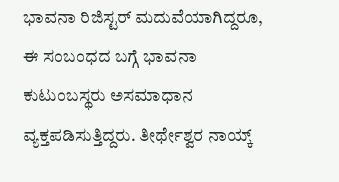ಭಾವನಾ ರಿಜಿಸ್ಟರ್ ಮದುವೆಯಾಗಿದ್ದರೂ, ಈ ಸಂಬಂಧದ ಬಗ್ಗೆ ಭಾವನಾ ಕುಟುಂಬಸ್ಥರು ಅಸಮಾಧಾನ ವ್ಯಕ್ತಪಡಿಸುತ್ತಿದ್ದರು. ತೀರ್ಥೇಶ್ವರ ನಾಯ್ಕ್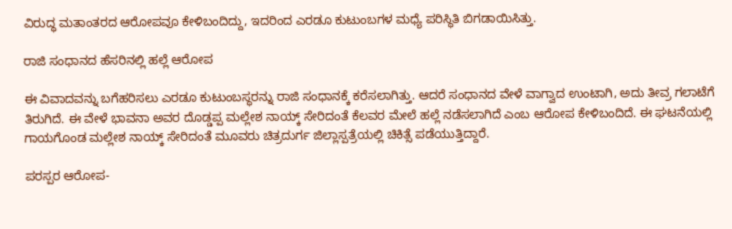ವಿರುದ್ಧ ಮತಾಂತರದ ಆರೋಪವೂ ಕೇಳಿಬಂದಿದ್ದು, ಇದರಿಂದ ಎರಡೂ ಕುಟುಂಬಗಳ ಮಧ್ಯೆ ಪರಿಸ್ಥಿತಿ ಬಿಗಡಾಯಿಸಿತ್ತು.

ರಾಜಿ ಸಂಧಾನದ ಹೆಸರಿನಲ್ಲಿ ಹಲ್ಲೆ ಆರೋಪ

ಈ ವಿವಾದವನ್ನು ಬಗೆಹರಿಸಲು ಎರಡೂ ಕುಟುಂಬಸ್ಥರನ್ನು ರಾಜಿ ಸಂಧಾನಕ್ಕೆ ಕರೆಸಲಾಗಿತ್ತು. ಆದರೆ ಸಂಧಾನದ ವೇಳೆ ವಾಗ್ವಾದ ಉಂಟಾಗಿ, ಅದು ತೀವ್ರ ಗಲಾಟೆಗೆ ತಿರುಗಿದೆ. ಈ ವೇಳೆ ಭಾವನಾ ಅವರ ದೊಡ್ಡಪ್ಪ ಮಲ್ಲೇಶ ನಾಯ್ಕ್ ಸೇರಿದಂತೆ ಕೆಲವರ ಮೇಲೆ ಹಲ್ಲೆ ನಡೆಸಲಾಗಿದೆ ಎಂಬ ಆರೋಪ ಕೇಳಿಬಂದಿದೆ. ಈ ಘಟನೆಯಲ್ಲಿ ಗಾಯಗೊಂಡ ಮಲ್ಲೇಶ ನಾಯ್ಕ್ ಸೇರಿದಂತೆ ಮೂವರು ಚಿತ್ರದುರ್ಗ ಜಿಲ್ಲಾಸ್ಪತ್ರೆಯಲ್ಲಿ ಚಿಕಿತ್ಸೆ ಪಡೆಯುತ್ತಿದ್ದಾರೆ.

ಪರಸ್ಪರ ಆರೋಪ-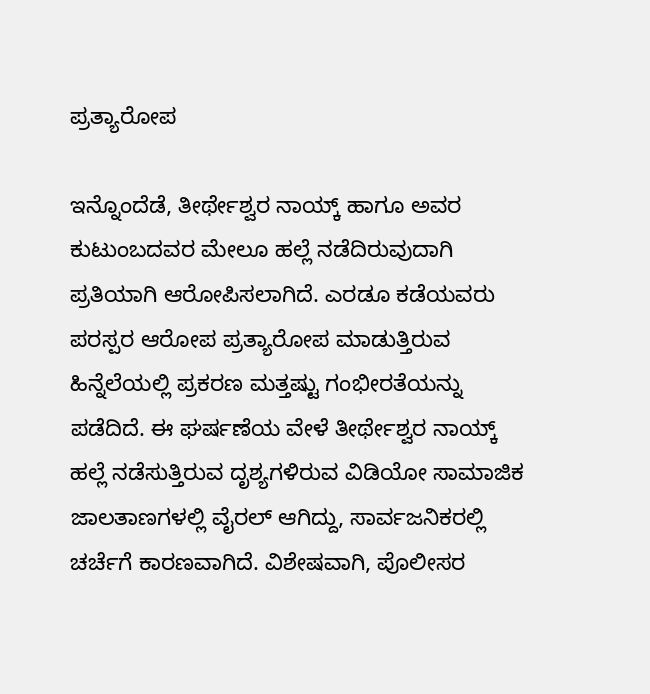ಪ್ರತ್ಯಾರೋಪ

ಇನ್ನೊಂದೆಡೆ, ತೀರ್ಥೇಶ್ವರ ನಾಯ್ಕ್ ಹಾಗೂ ಅವರ ಕುಟುಂಬದವರ ಮೇಲೂ ಹಲ್ಲೆ ನಡೆದಿರುವುದಾಗಿ ಪ್ರತಿಯಾಗಿ ಆರೋಪಿಸಲಾಗಿದೆ. ಎರಡೂ ಕಡೆಯವರು ಪರಸ್ಪರ ಆರೋಪ ಪ್ರತ್ಯಾರೋಪ ಮಾಡುತ್ತಿರುವ ಹಿನ್ನೆಲೆಯಲ್ಲಿ ಪ್ರಕರಣ ಮತ್ತಷ್ಟು ಗಂಭೀರತೆಯನ್ನು ಪಡೆದಿದೆ. ಈ ಘರ್ಷಣೆಯ ವೇಳೆ ತೀರ್ಥೇಶ್ವರ ನಾಯ್ಕ್ ಹಲ್ಲೆ ನಡೆಸುತ್ತಿರುವ ದೃಶ್ಯಗಳಿರುವ ವಿಡಿಯೋ ಸಾಮಾಜಿಕ ಜಾಲತಾಣಗಳಲ್ಲಿ ವೈರಲ್ ಆಗಿದ್ದು, ಸಾರ್ವಜನಿಕರಲ್ಲಿ ಚರ್ಚೆಗೆ ಕಾರಣವಾಗಿದೆ. ವಿಶೇಷವಾಗಿ, ಪೊಲೀಸರ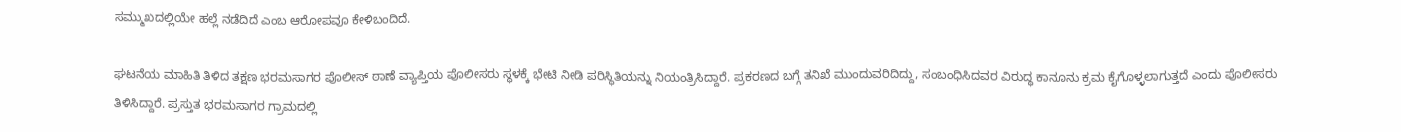ಸಮ್ಮುಖದಲ್ಲಿಯೇ ಹಲ್ಲೆ ನಡೆದಿದೆ ಎಂಬ ಆರೋಪವೂ ಕೇಳಿಬಂದಿದೆ.

ಘಟನೆಯ ಮಾಹಿತಿ ತಿಳಿದ ತಕ್ಷಣ ಭರಮಸಾಗರ ಪೊಲೀಸ್ ಠಾಣೆ ವ್ಯಾಪ್ತಿಯ ಪೊಲೀಸರು ಸ್ಥಳಕ್ಕೆ ಭೇಟಿ ನೀಡಿ ಪರಿಸ್ಥಿತಿಯನ್ನು ನಿಯಂತ್ರಿಸಿದ್ದಾರೆ. ಪ್ರಕರಣದ ಬಗ್ಗೆ ತನಿಖೆ ಮುಂದುವರಿದಿದ್ದು, ಸಂಬಂಧಿಸಿದವರ ವಿರುದ್ಧ ಕಾನೂನು ಕ್ರಮ ಕೈಗೊಳ್ಳಲಾಗುತ್ತದೆ ಎಂದು ಪೊಲೀಸರು ತಿಳಿಸಿದ್ದಾರೆ. ಪ್ರಸ್ತುತ ಭರಮಸಾಗರ ಗ್ರಾಮದಲ್ಲಿ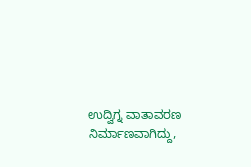ಉದ್ವಿಗ್ನ ವಾತಾವರಣ ನಿರ್ಮಾಣವಾಗಿದ್ದು,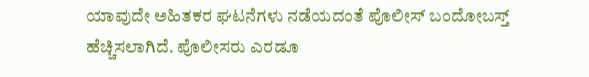ಯಾವುದೇ ಅಹಿತಕರ ಘಟನೆಗಳು ನಡೆಯದಂತೆ ಪೊಲೀಸ್ ಬಂದೋಬಸ್ತ್ ಹೆಚ್ಚಿಸಲಾಗಿದೆ. ಪೊಲೀಸರು ಎರಡೂ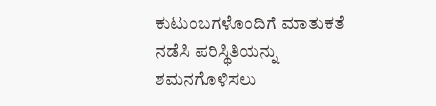ಕುಟುಂಬಗಳೊಂದಿಗೆ ಮಾತುಕತೆ ನಡೆಸಿ ಪರಿಸ್ಥಿತಿಯನ್ನು ಶಮನಗೊಳಿಸಲು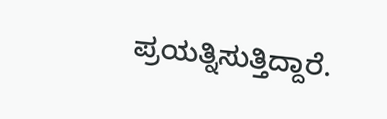ಪ್ರಯತ್ನಿಸುತ್ತಿದ್ದಾರೆ.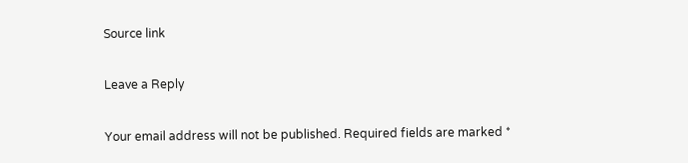Source link

Leave a Reply

Your email address will not be published. Required fields are marked *